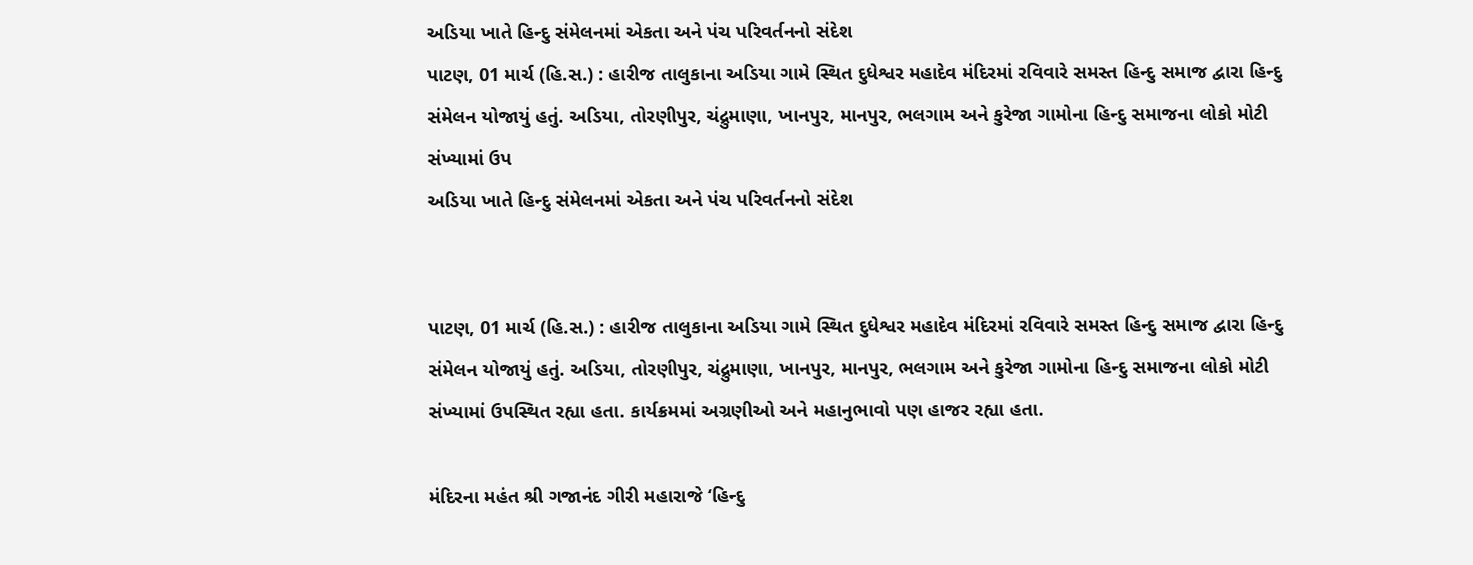અડિયા ખાતે હિન્દુ સંમેલનમાં એકતા અને પંચ પરિવર્તનનો સંદેશ
પાટણ, 01 માર્ચ (હિ.સ.) : હારીજ તાલુકાના અડિયા ગામે સ્થિત દુધેશ્વર મહાદેવ મંદિરમાં રવિવારે સમસ્ત હિન્દુ સમાજ દ્વારા હિન્દુ સંમેલન યોજાયું હતું. અડિયા, તોરણીપુર, ચંદ્રુમાણા, ખાનપુર, માનપુર, ભલગામ અને કુરેજા ગામોના હિન્દુ સમાજના લોકો મોટી સંખ્યામાં ઉપ
અડિયા ખાતે હિન્દુ સંમેલનમાં એકતા અને પંચ પરિવર્તનનો સંદેશ


પાટણ, 01 માર્ચ (હિ.સ.) : હારીજ તાલુકાના અડિયા ગામે સ્થિત દુધેશ્વર મહાદેવ મંદિરમાં રવિવારે સમસ્ત હિન્દુ સમાજ દ્વારા હિન્દુ સંમેલન યોજાયું હતું. અડિયા, તોરણીપુર, ચંદ્રુમાણા, ખાનપુર, માનપુર, ભલગામ અને કુરેજા ગામોના હિન્દુ સમાજના લોકો મોટી સંખ્યામાં ઉપસ્થિત રહ્યા હતા. કાર્યક્રમમાં અગ્રણીઓ અને મહાનુભાવો પણ હાજર રહ્યા હતા.

મંદિરના મહંત શ્રી ગજાનંદ ગીરી મહારાજે ‘હિન્દુ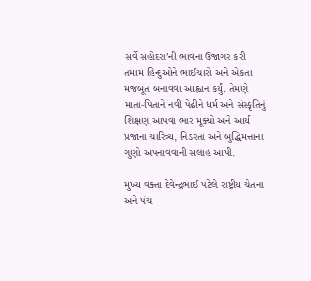સર્વે સહોદરા’ની ભાવના ઉજાગર કરી તમામ હિન્દુઓને ભાઈચારો અને એકતા મજબૂત બનાવવા આહ્વાન કર્યું. તેમણે માતા-પિતાને નવી પેઢીને ધર્મ અને સંસ્કૃતિનું શિક્ષણ આપવા ભાર મૂક્યો અને આર્ય પ્રજાના ચારિત્ર્ય, નિડરતા અને બુદ્ધિમત્તાના ગુણો અપનાવવાની સલાહ આપી.

મુખ્ય વક્તા દેવેન્દ્રભાઈ પટેલે રાષ્ટ્રીય ચેતના અને પંચ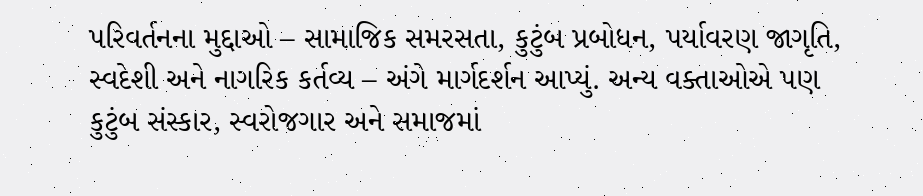પરિવર્તનના મુદ્દાઓ – સામાજિક સમરસતા, કુટુંબ પ્રબોધન, પર્યાવરણ જાગૃતિ, સ્વદેશી અને નાગરિક કર્તવ્ય – અંગે માર્ગદર્શન આપ્યું. અન્ય વક્તાઓએ પણ કુટુંબ સંસ્કાર, સ્વરોજગાર અને સમાજમાં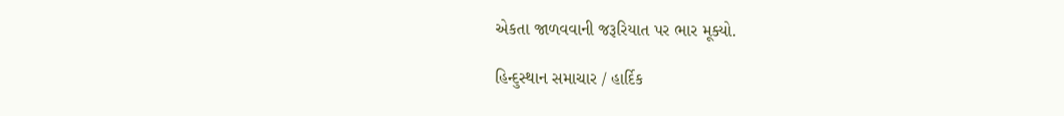એકતા જાળવવાની જરૂરિયાત પર ભાર મૂક્યો.

હિન્દુસ્થાન સમાચાર / હાર્દિક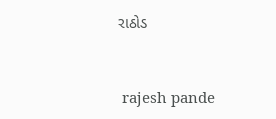રાઠોડ


 rajesh pande